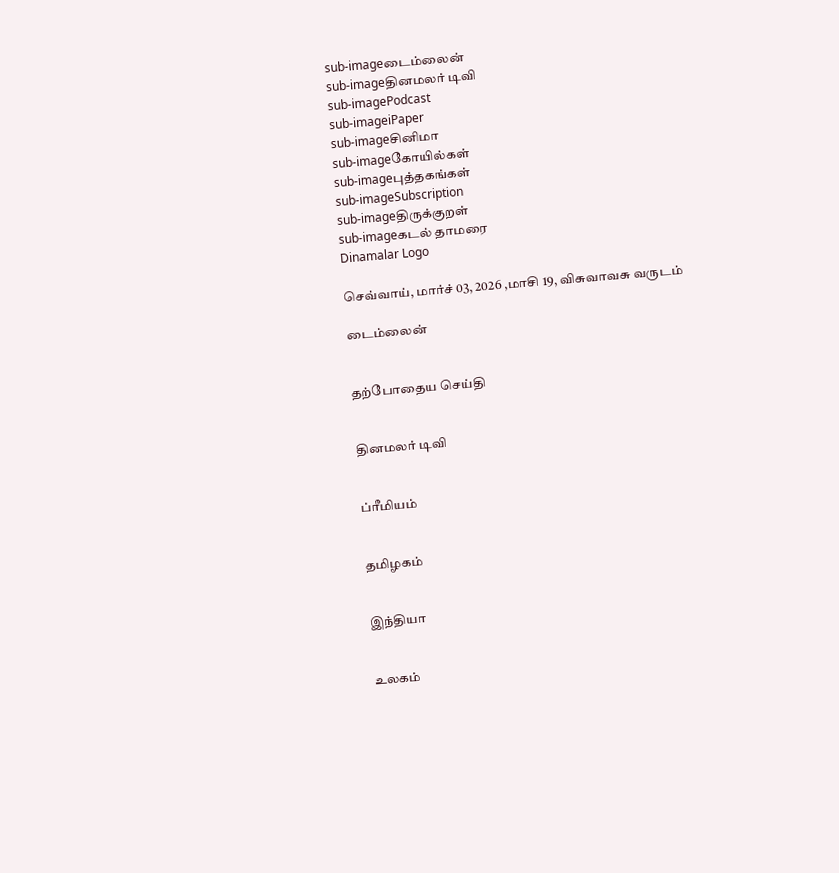sub-imageடைம்லைன்
sub-imageதினமலர் டிவி
sub-imagePodcast
sub-imageiPaper
sub-imageசினிமா
sub-imageகோயில்கள்
sub-imageபுத்தகங்கள்
sub-imageSubscription
sub-imageதிருக்குறள்
sub-imageகடல் தாமரை
Dinamalar Logo

செவ்வாய், மார்ச் 03, 2026 ,மாசி 19, விசுவாவசு வருடம்

டைம்லைன்


தற்போதைய செய்தி


தினமலர் டிவி


ப்ரீமியம்


தமிழகம்


இந்தியா


உலகம்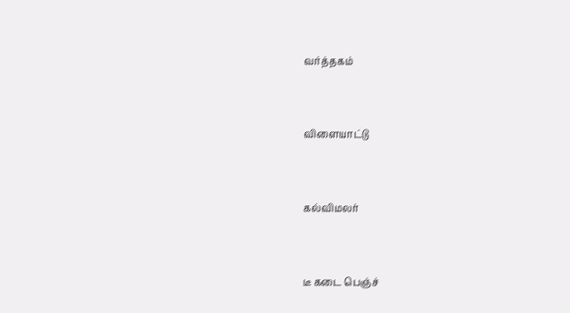வர்த்தகம்


விளையாட்டு


கல்விமலர்


டீ கடை பெஞ்ச்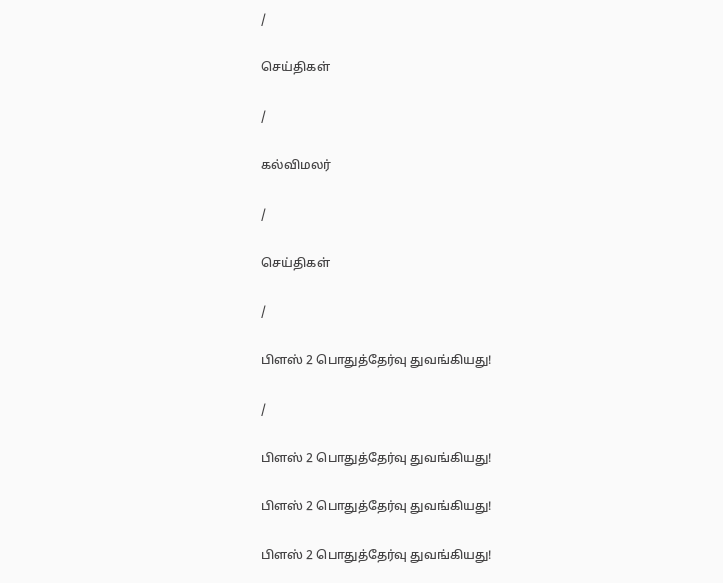/

செய்திகள்

/

கல்விமலர்

/

செய்திகள்

/

பிளஸ் 2 பொதுத்தேர்வு துவங்கியது!

/

பிளஸ் 2 பொதுத்தேர்வு துவங்கியது!

பிளஸ் 2 பொதுத்தேர்வு துவங்கியது!

பிளஸ் 2 பொதுத்தேர்வு துவங்கியது!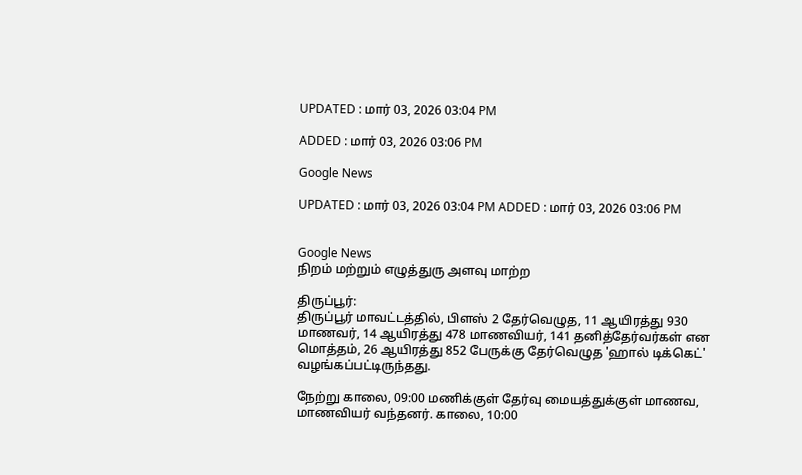UPDATED : மார் 03, 2026 03:04 PM

ADDED : மார் 03, 2026 03:06 PM

Google News

UPDATED : மார் 03, 2026 03:04 PM ADDED : மார் 03, 2026 03:06 PM


Google News
நிறம் மற்றும் எழுத்துரு அளவு மாற்ற

திருப்பூர்:
திருப்பூர் மாவட்டத்தில், பிளஸ் 2 தேர்வெழுத, 11 ஆயிரத்து 930 மாணவர், 14 ஆயிரத்து 478 மாணவியர், 141 தனித்தேர்வர்கள் என மொத்தம், 26 ஆயிரத்து 852 பேருக்கு தேர்வெழுத 'ஹால் டிக்கெட்' வழங்கப்பட்டிருந்தது.

நேற்று காலை, 09:00 மணிக்குள் தேர்வு மையத்துக்குள் மாணவ, மாணவியர் வந்தனர். காலை, 10:00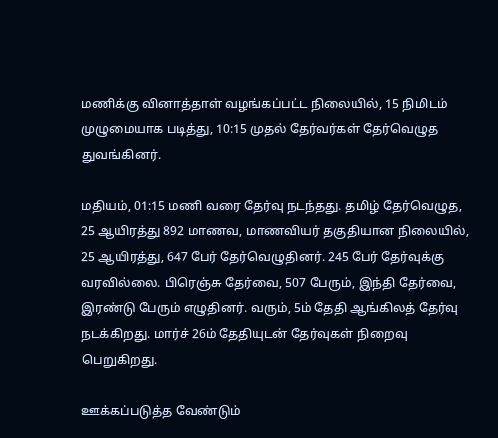மணிக்கு வினாத்தாள் வழங்கப்பட்ட நிலையில், 15 நிமிடம் முழுமையாக படித்து, 10:15 முதல் தேர்வர்கள் தேர்வெழுத துவங்கினர்.

மதியம், 01:15 மணி வரை தேர்வு நடந்தது. தமிழ் தேர்வெழுத, 25 ஆயிரத்து 892 மாணவ, மாணவியர் தகுதியான நிலையில், 25 ஆயிரத்து, 647 பேர் தேர்வெழுதினர். 245 பேர் தேர்வுக்கு வரவில்லை. பிரெஞ்சு தேர்வை, 507 பேரும், இந்தி தேர்வை, இரண்டு பேரும் எழுதினர். வரும், 5ம் தேதி ஆங்கிலத் தேர்வு நடக்கிறது. மார்ச் 26ம் தேதியுடன் தேர்வுகள் நிறைவு பெறுகிறது.

ஊக்கப்படுத்த வேண்டும்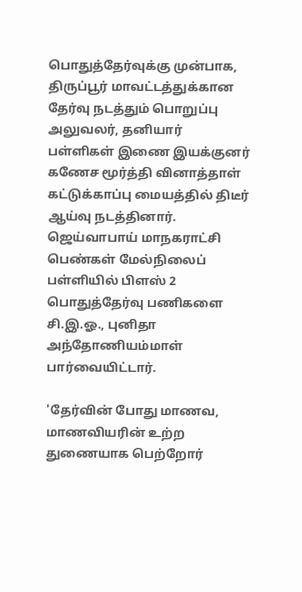பொதுத்தேர்வுக்கு முன்பாக, திருப்பூர் மாவட்டத்துக்கான தேர்வு நடத்தும் பொறுப்பு அலுவலர், தனியார் பள்ளிகள் இணை இயக்குனர் கணேச மூர்த்தி வினாத்தாள் கட்டுக்காப்பு மையத்தில் திடீர் ஆய்வு நடத்தினார். ஜெய்வாபாய் மாநகராட்சி பெண்கள் மேல்நிலைப் பள்ளியில் பிளஸ் 2 பொதுத்தேர்வு பணிகளை சி.இ.ஓ., புனிதா அந்தோணியம்மாள் பார்வையிட்டார்.

'தேர்வின் போது மாணவ, மாணவியரின் உற்ற துணையாக பெற்றோர்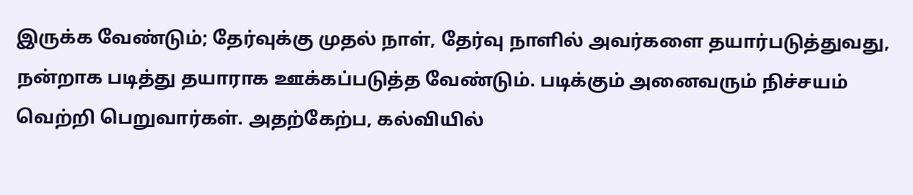இருக்க வேண்டும்; தேர்வுக்கு முதல் நாள், தேர்வு நாளில் அவர்களை தயார்படுத்துவது, நன்றாக படித்து தயாராக ஊக்கப்படுத்த வேண்டும். படிக்கும் அனைவரும் நிச்சயம் வெற்றி பெறுவார்கள். அதற்கேற்ப, கல்வியில்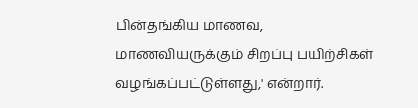பின்தங்கிய மாணவ, மாணவியருக்கும் சிறப்பு பயிற்சிகள் வழங்கப்பட்டுள்ளது,' என்றார்.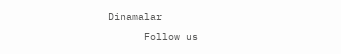Dinamalar
      Follow us